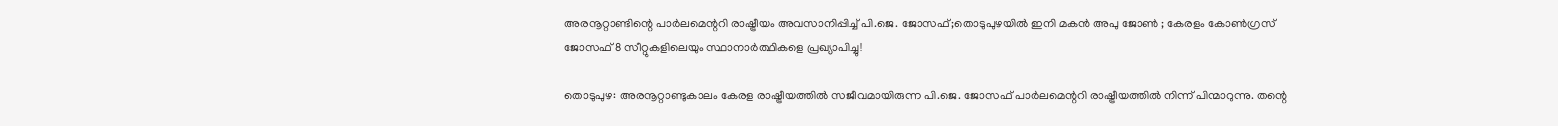അരനൂറ്റാണ്ടിന്റെ പാർലമെന്ററി രാഷ്ട്രീയം അവസാനിപ്പിച്ച് പി.ജെ. ജോസഫ്;തൊടുപുഴയിൽ ഇനി മകൻ അപു ജോൺ ; കേരളം കോൺഗ്രസ് ജോസഫ് 8 സീറ്റുകളിലെയും സ്ഥാനാർത്ഥികളെ പ്രഖ്യാപിച്ചു!

തൊടുപുഴ: അരനൂറ്റാണ്ടുകാലം കേരള രാഷ്ട്രീയത്തിൽ സജീവമായിരുന്ന പി.ജെ. ജോസഫ് പാർലമെന്ററി രാഷ്ട്രീയത്തിൽ നിന്ന് പിന്മാറുന്നു. തന്റെ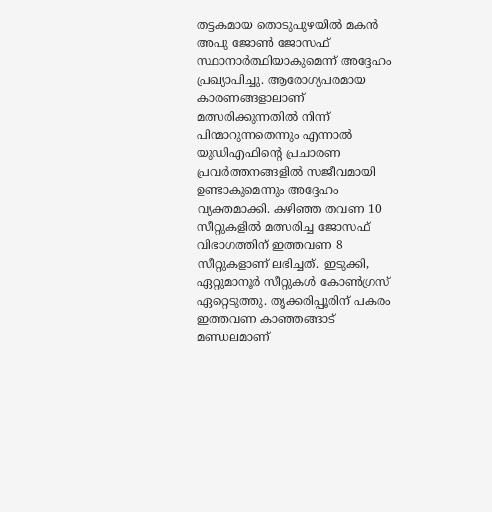തട്ടകമായ തൊടുപുഴയിൽ മകൻ അപു ജോൺ ജോസഫ് സ്ഥാനാർത്ഥിയാകുമെന്ന് അദ്ദേഹം പ്രഖ്യാപിച്ചു. ആരോഗ്യപരമായ കാരണങ്ങളാലാണ് മത്സരിക്കുന്നതിൽ നിന്ന് പിന്മാറുന്നതെന്നും എന്നാൽ യുഡിഎഫിന്റെ പ്രചാരണ പ്രവർത്തനങ്ങളിൽ സജീവമായി ഉണ്ടാകുമെന്നും അദ്ദേഹം വ്യക്തമാക്കി. കഴിഞ്ഞ തവണ 10 സീറ്റുകളിൽ മത്സരിച്ച ജോസഫ് വിഭാഗത്തിന് ഇത്തവണ 8 സീറ്റുകളാണ് ലഭിച്ചത്. ഇടുക്കി, ഏറ്റുമാനൂർ സീറ്റുകൾ കോൺഗ്രസ് ഏറ്റെടുത്തു. തൃക്കരിപ്പൂരിന് പകരം ഇത്തവണ കാഞ്ഞങ്ങാട് മണ്ഡലമാണ്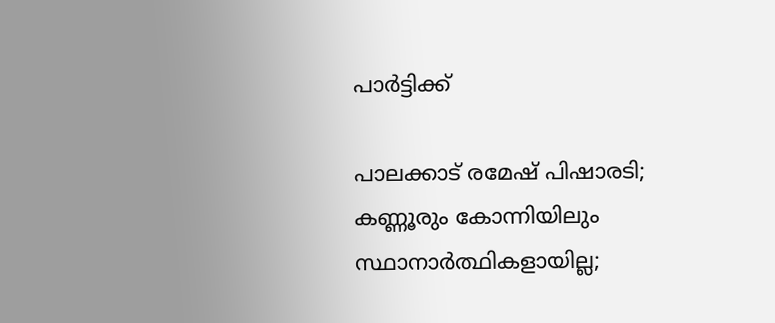പാർട്ടിക്ക്

പാലക്കാട് രമേഷ് പിഷാരടി; കണ്ണൂരും കോന്നിയിലും സ്ഥാനാര്‍ത്ഥികളായില്ല;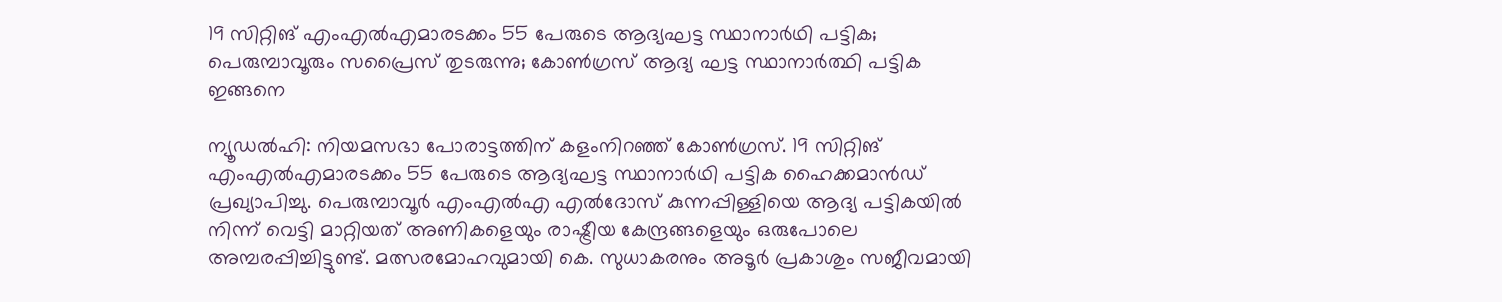19 സിറ്റിങ് എംഎല്‍എമാരടക്കം 55 പേരുടെ ആദ്യഘട്ട സ്ഥാനാര്‍ഥി പട്ടിക; പെരുമ്പാവൂരും സപ്രൈസ് തുടരുന്നു; കോണ്‍ഗ്രസ് ആദ്യ ഘട്ട സ്ഥാനാര്‍ത്ഥി പട്ടിക ഇങ്ങനെ

ന്യൂഡല്‍ഹി: നിയമസഭാ പോരാട്ടത്തിന് കളംനിറഞ്ഞ് കോണ്‍ഗ്രസ്. 19 സിറ്റിങ് എംഎല്‍എമാരടക്കം 55 പേരുടെ ആദ്യഘട്ട സ്ഥാനാര്‍ഥി പട്ടിക ഹൈക്കമാന്‍ഡ് പ്രഖ്യാപിച്ചു. പെരുമ്പാവൂര്‍ എംഎല്‍എ എല്‍ദോസ് കുന്നപ്പിള്ളിയെ ആദ്യ പട്ടികയില്‍ നിന്ന് വെട്ടി മാറ്റിയത് അണികളെയും രാഷ്ട്രീയ കേന്ദ്രങ്ങളെയും ഒരുപോലെ അമ്പരപ്പിച്ചിട്ടുണ്ട്. മത്സരമോഹവുമായി കെ. സുധാകരനും അടൂര്‍ പ്രകാശും സജീവമായി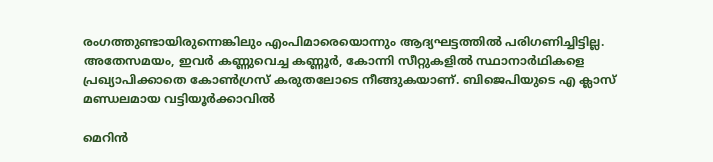രംഗത്തുണ്ടായിരുന്നെങ്കിലും എംപിമാരെയൊന്നും ആദ്യഘട്ടത്തില്‍ പരിഗണിച്ചിട്ടില്ല. അതേസമയം, ഇവര്‍ കണ്ണുവെച്ച കണ്ണൂര്‍, കോന്നി സീറ്റുകളില്‍ സ്ഥാനാര്‍ഥികളെ പ്രഖ്യാപിക്കാതെ കോണ്‍ഗ്രസ് കരുതലോടെ നീങ്ങുകയാണ്. ബിജെപിയുടെ എ ക്ലാസ് മണ്ഡലമായ വട്ടിയൂര്‍ക്കാവില്‍

മെറിന്‍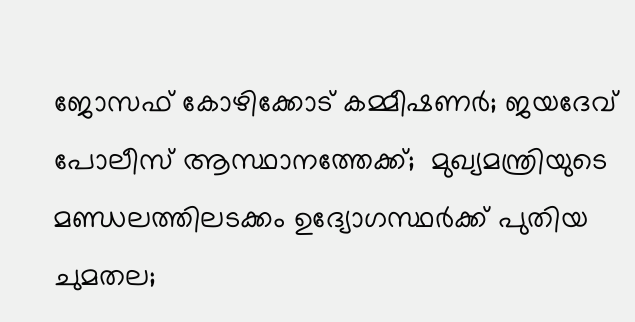ജോസഫ് കോഴിക്കോട് കമ്മീഷണര്‍; ജയദേവ് പോലീസ് ആസ്ഥാനത്തേക്ക്;  മുഖ്യമന്ത്രിയുടെ മണ്ഡലത്തിലടക്കം ഉദ്യോഗസ്ഥര്‍ക്ക് പുതിയ ചുമതല;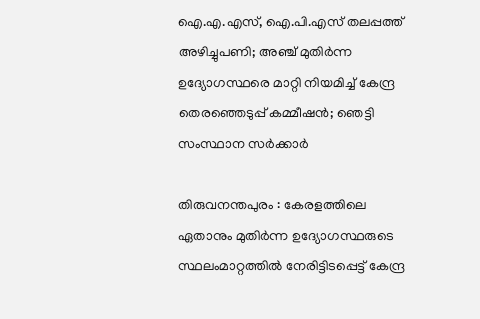ഐ.എ.എസ്, ഐ.പി.എസ് തലപ്പത്ത് അഴിച്ചുപണി; അഞ്ച് മുതിര്‍ന്ന ഉദ്യോഗസ്ഥരെ മാറ്റി നിയമിച്ച് കേന്ദ്ര തെരഞ്ഞെടുപ്പ് കമ്മീഷന്‍; ഞെട്ടി സംസ്ഥാന സര്‍ക്കാര്‍

തിരുവനന്തപുരം : കേരളത്തിലെ ഏതാനും മുതിര്‍ന്ന ഉദ്യോഗസ്ഥരുടെ സ്ഥലംമാറ്റത്തില്‍ നേരിട്ടിടപ്പെട്ട് കേന്ദ്ര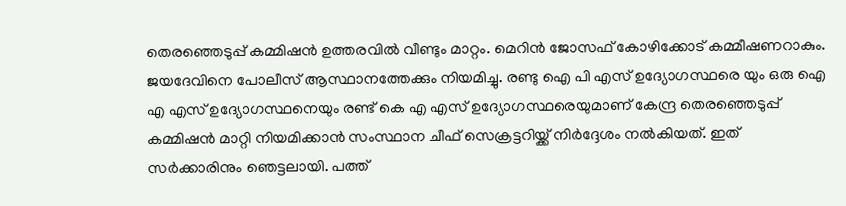തെരഞ്ഞെടുപ്പ് കമ്മിഷന്‍ ഉത്തരവില്‍ വീണ്ടും മാറ്റം. മെറിന്‍ ജോസഫ് കോഴിക്കോട് കമ്മീഷണറാകും. ജയദേവിനെ പോലീസ് ആസ്ഥാനത്തേക്കും നിയമിച്ചു. രണ്ടു ഐ പി എസ് ഉദ്യോഗസ്ഥരെ യും ഒരു ഐ എ എസ് ഉദ്യോഗസ്ഥനെയും രണ്ട് കെ എ എസ് ഉദ്യോഗസ്ഥരെയുമാണ് കേന്ദ്ര തെരഞ്ഞെടുപ്പ് കമ്മിഷന്‍ മാറ്റി നിയമിക്കാന്‍ സംസ്ഥാന ചീഫ് സെക്രട്ടറിയ്ക്ക് നിര്‍ദ്ദേശം നല്‍കിയത്. ഇത് സര്‍ക്കാരിനും ഞെട്ടലായി. പത്ത്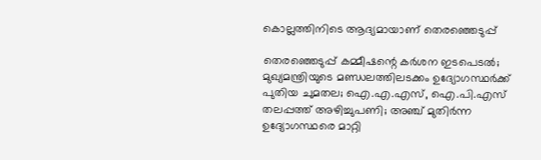കൊല്ലത്തിനിടെ ആദ്യമായാണ് തെരഞ്ഞെടുപ്പ്

തെരഞ്ഞെടുപ്പ് കമ്മീഷന്റെ കര്‍ശന ഇടപെടല്‍; മുഖ്യമന്ത്രിയുടെ മണ്ഡലത്തിലടക്കം ഉദ്യോഗസ്ഥര്‍ക്ക് പുതിയ ചുമതല; ഐ.എ.എസ്, ഐ.പി.എസ് തലപ്പത്ത് അഴിച്ചുപണി; അഞ്ച് മുതിര്‍ന്ന ഉദ്യോഗസ്ഥരെ മാറ്റി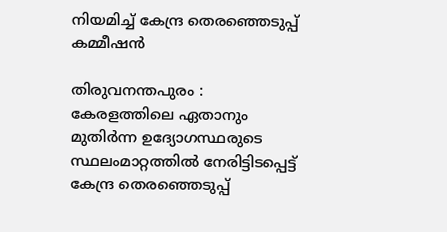നിയമിച്ച് കേന്ദ്ര തെരഞ്ഞെടുപ്പ് കമ്മീഷന്‍

തിരുവനന്തപുരം : കേരളത്തിലെ ഏതാനും മുതിര്‍ന്ന ഉദ്യോഗസ്ഥരുടെ സ്ഥലംമാറ്റത്തില്‍ നേരിട്ടിടപ്പെട്ട് കേന്ദ്ര തെരഞ്ഞെടുപ്പ്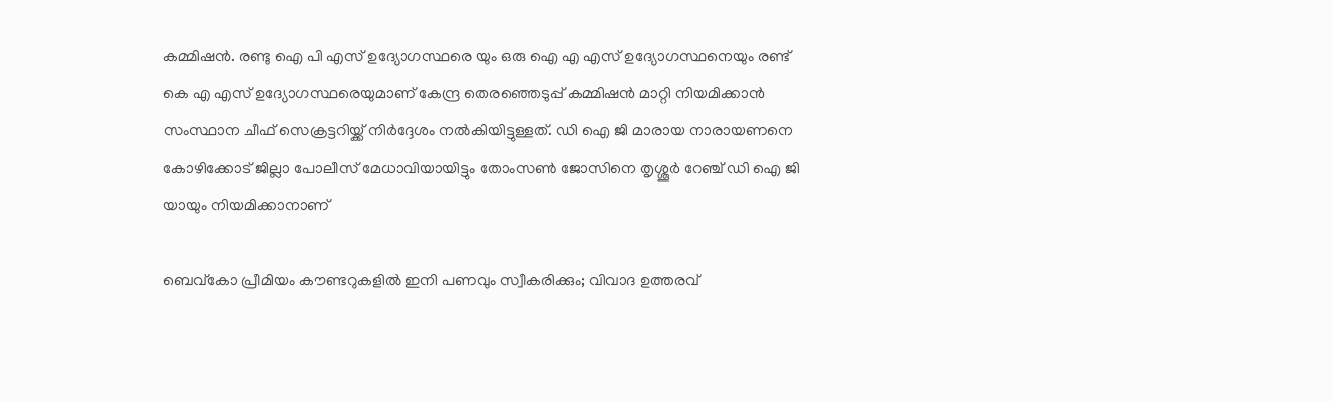കമ്മിഷന്‍. രണ്ടു ഐ പി എസ് ഉദ്യോഗസ്ഥരെ യും ഒരു ഐ എ എസ് ഉദ്യോഗസ്ഥനെയും രണ്ട് കെ എ എസ് ഉദ്യോഗസ്ഥരെയുമാണ് കേന്ദ്ര തെരഞ്ഞെടുപ്പ് കമ്മിഷന്‍ മാറ്റി നിയമിക്കാന്‍ സംസ്ഥാന ചീഫ് സെക്രട്ടറിയ്ക്ക് നിര്‍ദ്ദേശം നല്‍കിയിട്ടുള്ളത്. ഡി ഐ ജി മാരായ നാരായണനെ കോഴിക്കോട് ജില്ലാ പോലീസ് മേധാവിയായിട്ടും തോംസണ്‍ ജോസിനെ തൃശ്ശൂര്‍ റേഞ്ച് ഡി ഐ ജി യായും നിയമിക്കാനാണ്

ബെവ്‌കോ പ്രീമിയം കൗണ്ടറുകളിൽ ഇനി പണവും സ്വീകരിക്കും; വിവാദ ഉത്തരവ്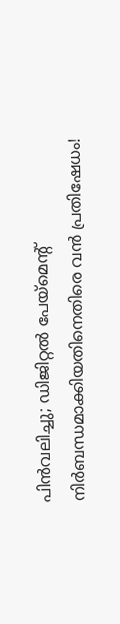പിൻവലിച്ചു; ഡിജിറ്റൽ പേയ്‌മെന്റ് നിർബന്ധമാക്കിയതിനെതിരെ വൻ പ്രതിഷേധം!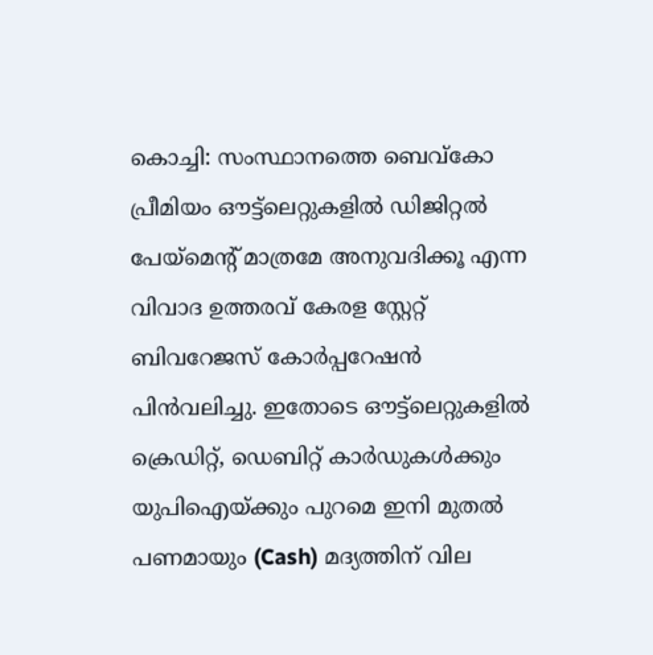കൊച്ചി: സംസ്ഥാനത്തെ ബെവ്‌കോ പ്രീമിയം ഔട്ട്‌ലെറ്റുകളിൽ ഡിജിറ്റൽ പേയ്‌മെന്റ് മാത്രമേ അനുവദിക്കൂ എന്ന വിവാദ ഉത്തരവ് കേരള സ്റ്റേറ്റ് ബിവറേജസ് കോർപ്പറേഷൻ പിൻവലിച്ചു. ഇതോടെ ഔട്ട്‌ലെറ്റുകളിൽ ക്രെഡിറ്റ്, ഡെബിറ്റ് കാർഡുകൾക്കും യുപിഐയ്ക്കും പുറമെ ഇനി മുതൽ പണമായും (Cash) മദ്യത്തിന് വില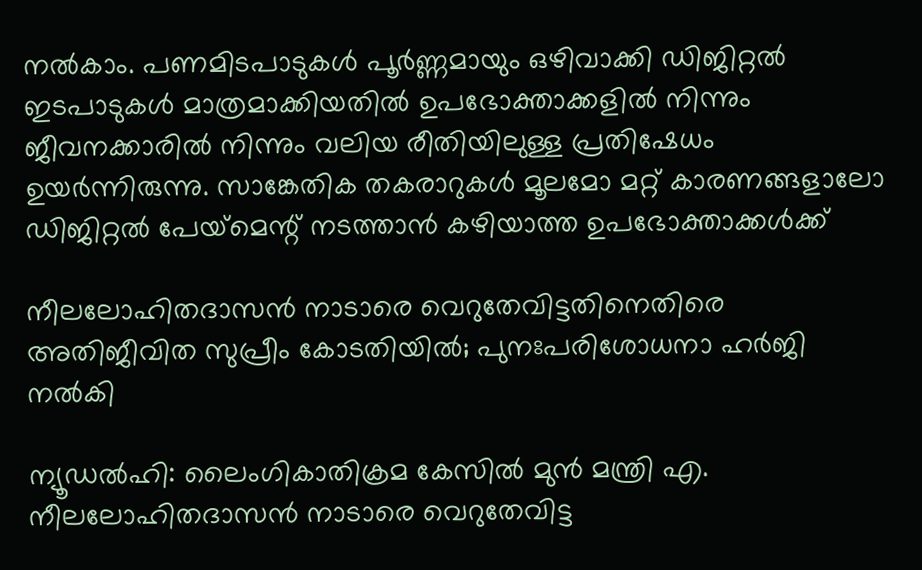നൽകാം. പണമിടപാടുകൾ പൂർണ്ണമായും ഒഴിവാക്കി ഡിജിറ്റൽ ഇടപാടുകൾ മാത്രമാക്കിയതിൽ ഉപഭോക്താക്കളിൽ നിന്നും ജീവനക്കാരിൽ നിന്നും വലിയ രീതിയിലുള്ള പ്രതിഷേധം ഉയർന്നിരുന്നു. സാങ്കേതിക തകരാറുകൾ മൂലമോ മറ്റ് കാരണങ്ങളാലോ ഡിജിറ്റൽ പേയ്‌മെന്റ് നടത്താൻ കഴിയാത്ത ഉപഭോക്താക്കൾക്ക്

നീലലോഹിതദാസൻ നാടാരെ വെറുതേവിട്ടതിനെതിരെ അതിജീവിത സുപ്രീം കോടതിയിൽ; പുനഃപരിശോധനാ ഹർജി നൽകി

ന്യൂഡൽഹി: ലൈംഗികാതിക്രമ കേസിൽ മുൻ മന്ത്രി എ. നീലലോഹിതദാസൻ നാടാരെ വെറുതേവിട്ട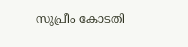സുപ്രീം കോടതി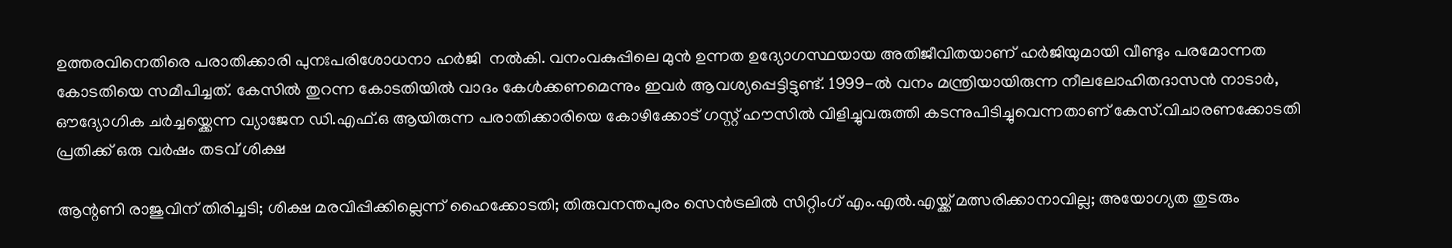ഉത്തരവിനെതിരെ പരാതിക്കാരി പുനഃപരിശോധനാ ഹർജി  നൽകി. വനംവകുപ്പിലെ മുൻ ഉന്നത ഉദ്യോഗസ്ഥയായ അതിജീവിതയാണ് ഹർജിയുമായി വീണ്ടും പരമോന്നത കോടതിയെ സമീപിച്ചത്. കേസിൽ തുറന്ന കോടതിയിൽ വാദം കേൾക്കണമെന്നും ഇവർ ആവശ്യപ്പെട്ടിട്ടുണ്ട്. 1999-ൽ വനം മന്ത്രിയായിരുന്ന നീലലോഹിതദാസൻ നാടാർ, ഔദ്യോഗിക ചർച്ചയ്ക്കെന്ന വ്യാജേന ഡി.എഫ്.ഒ ആയിരുന്ന പരാതിക്കാരിയെ കോഴിക്കോട് ഗസ്റ്റ് ഹൗസിൽ വിളിച്ചുവരുത്തി കടന്നുപിടിച്ചുവെന്നതാണ് കേസ്.വിചാരണക്കോടതി പ്രതിക്ക് ഒരു വർഷം തടവ് ശിക്ഷ

ആന്റണി രാജുവിന് തിരിച്ചടി; ശിക്ഷ മരവിപ്പിക്കില്ലെന്ന് ഹൈക്കോടതി; തിരുവനന്തപുരം സെന്‍ട്രലില്‍ സിറ്റിംഗ് എം.എല്‍.എയ്ക്ക് മത്സരിക്കാനാവില്ല; അയോഗ്യത തുടരും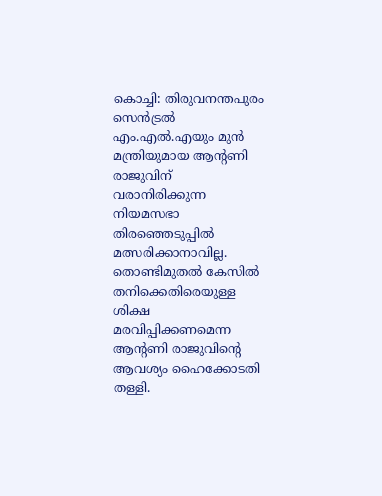കൊച്ചി: തിരുവനന്തപുരം സെന്‍ട്രല്‍ എം.എല്‍.എയും മുന്‍ മന്ത്രിയുമായ ആന്റണി രാജുവിന് വരാനിരിക്കുന്ന നിയമസഭാ തിരഞ്ഞെടുപ്പില്‍ മത്സരിക്കാനാവില്ല. തൊണ്ടിമുതല്‍ കേസില്‍ തനിക്കെതിരെയുള്ള ശിക്ഷ മരവിപ്പിക്കണമെന്ന ആന്റണി രാജുവിന്റെ ആവശ്യം ഹൈക്കോടതി തള്ളി.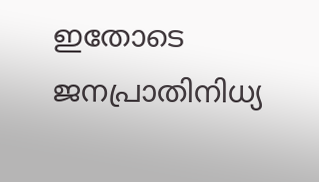ഇതോടെ ജനപ്രാതിനിധ്യ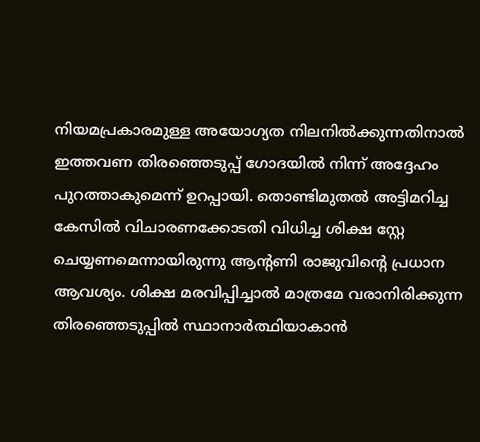നിയമപ്രകാരമുള്ള അയോഗ്യത നിലനില്‍ക്കുന്നതിനാല്‍ ഇത്തവണ തിരഞ്ഞെടുപ്പ് ഗോദയില്‍ നിന്ന് അദ്ദേഹം പുറത്താകുമെന്ന് ഉറപ്പായി. തൊണ്ടിമുതല്‍ അട്ടിമറിച്ച കേസില്‍ വിചാരണക്കോടതി വിധിച്ച ശിക്ഷ സ്റ്റേ ചെയ്യണമെന്നായിരുന്നു ആന്റണി രാജുവിന്റെ പ്രധാന ആവശ്യം. ശിക്ഷ മരവിപ്പിച്ചാല്‍ മാത്രമേ വരാനിരിക്കുന്ന തിരഞ്ഞെടുപ്പില്‍ സ്ഥാനാര്‍ത്ഥിയാകാന്‍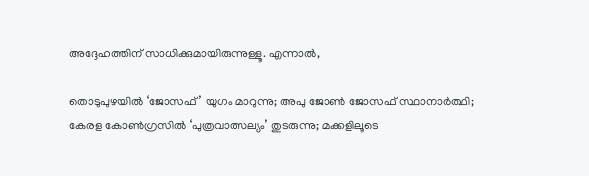അദ്ദേഹത്തിന് സാധിക്കുമായിരുന്നുള്ളൂ. എന്നാല്‍,

തൊടുപുഴയില്‍ ‘ജോസഫ്’ യുഗം മാറുന്നു; അപു ജോണ്‍ ജോസഫ് സ്ഥാനാര്‍ത്ഥി; കേരള കോണ്‍ഗ്രസില്‍ ‘പുത്രവാത്സല്യം’ തുടരുന്നു; മക്കളിലൂടെ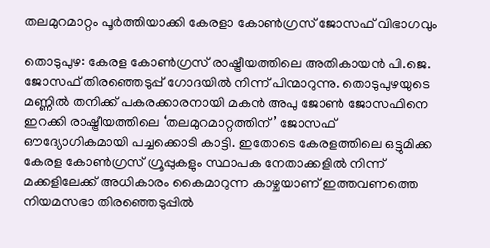തലമുറമാറ്റം പൂര്‍ത്തിയാക്കി കേരളാ കോണ്‍ഗ്രസ് ജോസഫ് വിഭാഗവും

തൊടുപുഴ: കേരള കോണ്‍ഗ്രസ് രാഷ്ട്രീയത്തിലെ അതികായന്‍ പി.ജെ. ജോസഫ് തിരഞ്ഞെടുപ്പ് ഗോദയില്‍ നിന്ന് പിന്മാറുന്നു. തൊടുപുഴയുടെ മണ്ണില്‍ തനിക്ക് പകരക്കാരനായി മകന്‍ അപു ജോണ്‍ ജോസഫിനെ ഇറക്കി രാഷ്ട്രീയത്തിലെ ‘തലമുറമാറ്റത്തിന്’ ജോസഫ് ഔദ്യോഗികമായി പച്ചക്കൊടി കാട്ടി. ഇതോടെ കേരളത്തിലെ ഒട്ടുമിക്ക കേരള കോണ്‍ഗ്രസ് ഗ്രൂപ്പുകളും സ്ഥാപക നേതാക്കളില്‍ നിന്ന് മക്കളിലേക്ക് അധികാരം കൈമാറുന്ന കാഴ്ചയാണ് ഇത്തവണത്തെ നിയമസഭാ തിരഞ്ഞെടുപ്പില്‍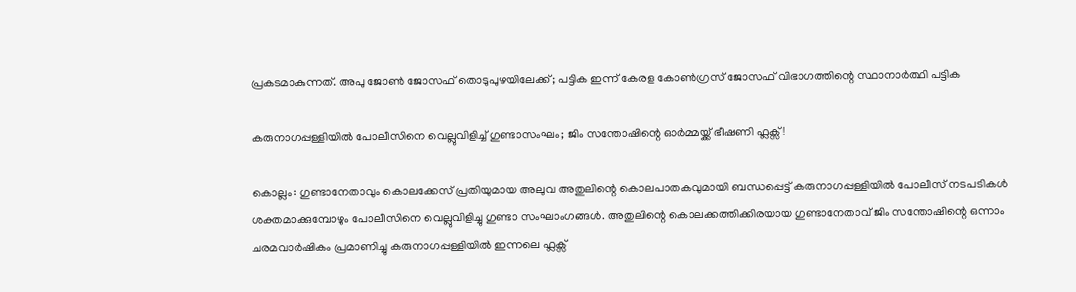പ്രകടമാകുന്നത്. അപു ജോണ്‍ ജോസഫ് തൊടുപുഴയിലേക്ക്; പട്ടിക ഇന്ന് കേരള കോണ്‍ഗ്രസ് ജോസഫ് വിഭാഗത്തിന്റെ സ്ഥാനാര്‍ത്ഥി പട്ടിക

കരുനാഗപ്പള്ളിയിൽ പോലീസിനെ വെല്ലുവിളിച്ച് ഗുണ്ടാസംഘം; ജിം സന്തോഷിന്റെ ഓർമ്മയ്ക്ക് ഭീഷണി ഫ്ലക്സ്!

കൊല്ലം: ഗുണ്ടാനേതാവും കൊലക്കേസ് പ്രതിയുമായ അലുവ അതുലിന്റെ കൊലപാതകവുമായി ബന്ധപ്പെട്ട് കരുനാഗപ്പള്ളിയിൽ പോലീസ് നടപടികൾ ശക്തമാക്കുമ്പോഴും പോലീസിനെ വെല്ലുവിളിച്ചു ഗുണ്ടാ സംഘാംഗങ്ങൾ. അതുലിന്റെ കൊലക്കത്തിക്കിരയായ ഗുണ്ടാനേതാവ് ജിം സന്തോഷിന്റെ ഒന്നാം ചരമവാർഷികം പ്രമാണിച്ചു കരുനാഗപ്പള്ളിയിൽ ഇന്നലെ ഫ്ലക്സ്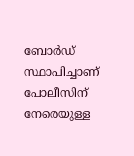ബോർഡ് സ്ഥാപിച്ചാണ് പോലീസിന് നേരെയുള്ള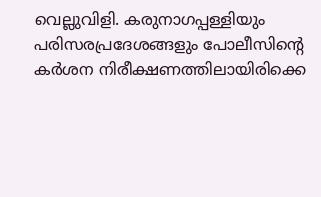വെല്ലുവിളി. കരുനാഗപ്പള്ളിയും പരിസരപ്രദേശങ്ങളും പോലീസിന്റെ കർശന നിരീക്ഷണത്തിലായിരിക്കെ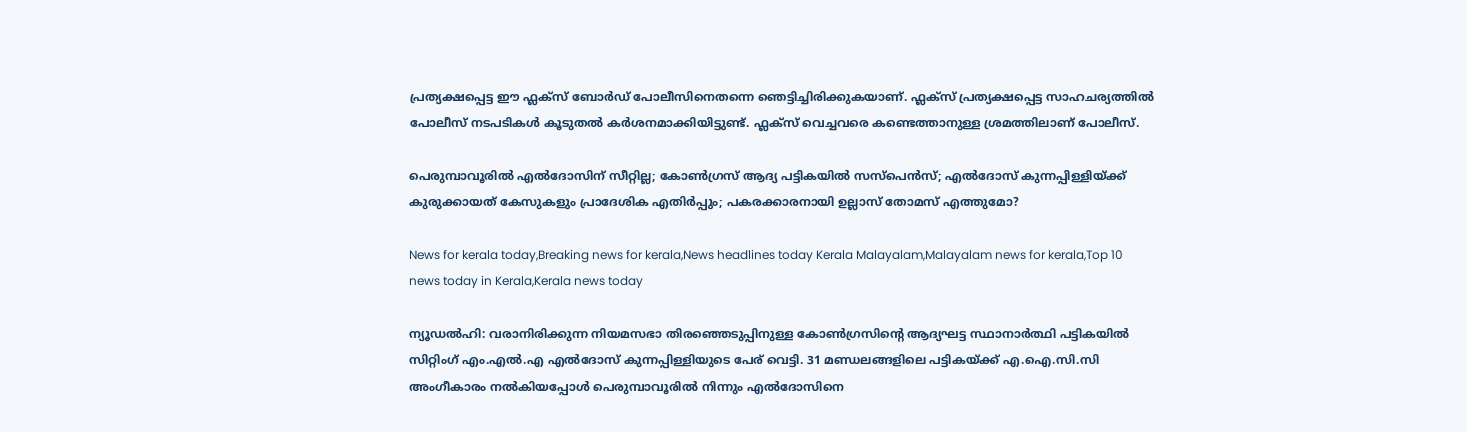പ്രത്യക്ഷപ്പെട്ട ഈ ഫ്ലക്സ് ബോർഡ് പോലീസിനെതന്നെ ഞെട്ടിച്ചിരിക്കുകയാണ്. ഫ്ലക്സ് പ്രത്യക്ഷപ്പെട്ട സാഹചര്യത്തിൽ പോലീസ് നടപടികൾ കൂടുതൽ കർശനമാക്കിയിട്ടുണ്ട്. ഫ്ലക്സ് വെച്ചവരെ കണ്ടെത്താനുള്ള ശ്രമത്തിലാണ് പോലീസ്.

പെരുമ്പാവൂരില്‍ എല്‍ദോസിന് സീറ്റില്ല; കോണ്‍ഗ്രസ് ആദ്യ പട്ടികയില്‍ സസ്‌പെന്‍സ്; എല്‍ദോസ് കുന്നപ്പിള്ളിയ്ക്ക് കുരുക്കായത് കേസുകളും പ്രാദേശിക എതിര്‍പ്പും; പകരക്കാരനായി ഉല്ലാസ് തോമസ് എത്തുമോ?

News for kerala today,Breaking news for kerala,News headlines today Kerala Malayalam,Malayalam news for kerala,Top 10 news today in Kerala,Kerala news today

ന്യൂഡല്‍ഹി: വരാനിരിക്കുന്ന നിയമസഭാ തിരഞ്ഞെടുപ്പിനുള്ള കോണ്‍ഗ്രസിന്റെ ആദ്യഘട്ട സ്ഥാനാര്‍ത്ഥി പട്ടികയില്‍ സിറ്റിംഗ് എം.എല്‍.എ എല്‍ദോസ് കുന്നപ്പിള്ളിയുടെ പേര് വെട്ടി. 31 മണ്ഡലങ്ങളിലെ പട്ടികയ്ക്ക് എ.ഐ.സി.സി അംഗീകാരം നല്‍കിയപ്പോള്‍ പെരുമ്പാവൂരില്‍ നിന്നും എല്‍ദോസിനെ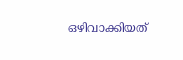ഒഴിവാക്കിയത്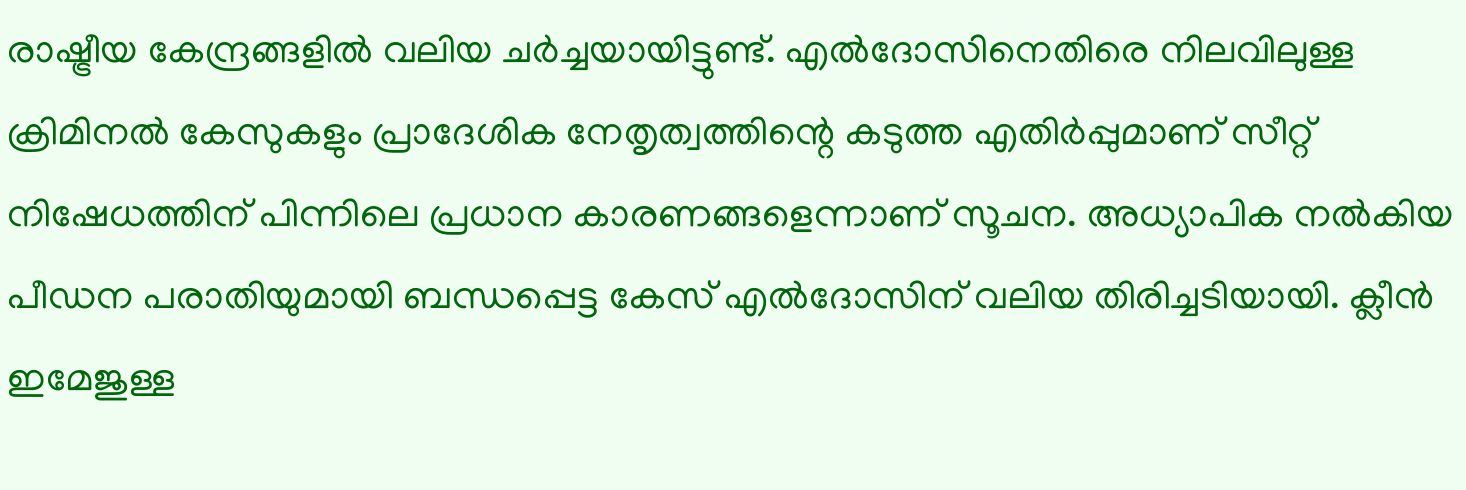രാഷ്ട്രീയ കേന്ദ്രങ്ങളില്‍ വലിയ ചര്‍ച്ചയായിട്ടുണ്ട്. എല്‍ദോസിനെതിരെ നിലവിലുള്ള ക്രിമിനല്‍ കേസുകളും പ്രാദേശിക നേതൃത്വത്തിന്റെ കടുത്ത എതിര്‍പ്പുമാണ് സീറ്റ് നിഷേധത്തിന് പിന്നിലെ പ്രധാന കാരണങ്ങളെന്നാണ് സൂചന. അധ്യാപിക നല്‍കിയ പീഡന പരാതിയുമായി ബന്ധപ്പെട്ട കേസ് എല്‍ദോസിന് വലിയ തിരിച്ചടിയായി. ക്ലീന്‍ ഇമേജുള്ള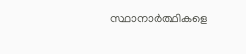സ്ഥാനാര്‍ത്ഥികളെ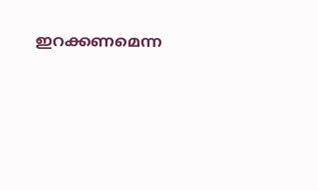ഇറക്കണമെന്ന